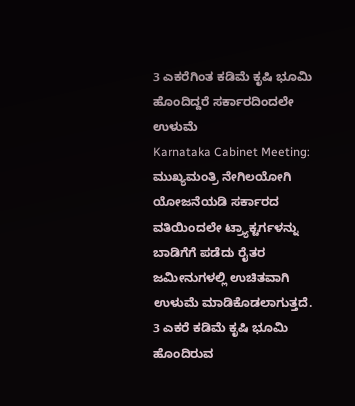3 ಎಕರೆಗಿಂತ ಕಡಿಮೆ ಕೃಷಿ ಭೂಮಿ ಹೊಂದಿದ್ದರೆ ಸರ್ಕಾರದಿಂದಲೇ ಉಳುಮೆ
Karnataka Cabinet Meeting: ಮುಖ್ಯಮಂತ್ರಿ ನೇಗಿಲಯೋಗಿ ಯೋಜನೆಯಡಿ ಸರ್ಕಾರದ ವತಿಯಿಂದಲೇ ಟ್ರ್ಯಾಕ್ಟರ್ಗಳನ್ನು ಬಾಡಿಗೆಗೆ ಪಡೆದು ರೈತರ ಜಮೀನುಗಳಲ್ಲಿ ಉಚಿತವಾಗಿ ಉಳುಮೆ ಮಾಡಿಕೊಡಲಾಗುತ್ತದೆ. 3 ಎಕರೆ ಕಡಿಮೆ ಕೃಷಿ ಭೂಮಿ ಹೊಂದಿರುವ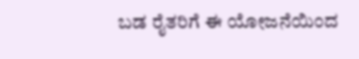ಬಡ ರೈತರಿಗೆ ಈ ಯೋಜನೆಯಿಂದ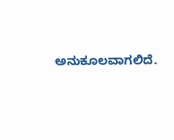ಅನುಕೂಲವಾಗಲಿದೆ.